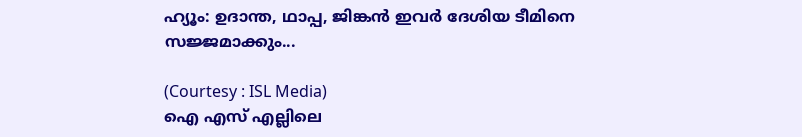ഹ്യൂം: ഉദാന്ത, ഥാപ്പ, ജിങ്കൻ ഇവർ ദേശിയ ടീമിനെ സജ്ജമാക്കും...

(Courtesy : ISL Media)
ഐ എസ് എല്ലിലെ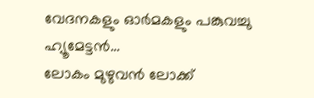വേദനകളും ഓർമകളും പങ്കുവച്ചു ഹ്യൂമേട്ടൻ…
ലോകം മുഴുവൻ ലോക്ക്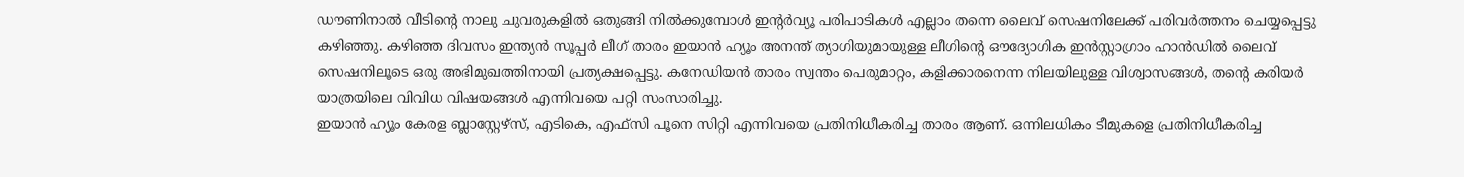ഡൗണിനാൽ വീടിന്റെ നാലു ചുവരുകളിൽ ഒതുങ്ങി നിൽക്കുമ്പോൾ ഇന്റർവ്യൂ പരിപാടികൾ എല്ലാം തന്നെ ലൈവ് സെഷനിലേക്ക് പരിവർത്തനം ചെയ്യപ്പെട്ടു കഴിഞ്ഞു. കഴിഞ്ഞ ദിവസം ഇന്ത്യൻ സൂപ്പർ ലീഗ് താരം ഇയാൻ ഹ്യൂം അനന്ത് ത്യാഗിയുമായുള്ള ലീഗിന്റെ ഔദ്യോഗിക ഇൻസ്റ്റാഗ്രാം ഹാൻഡിൽ ലൈവ് സെഷനിലൂടെ ഒരു അഭിമുഖത്തിനായി പ്രത്യക്ഷപ്പെട്ടു. കനേഡിയൻ താരം സ്വന്തം പെരുമാറ്റം, കളിക്കാരനെന്ന നിലയിലുള്ള വിശ്വാസങ്ങൾ, തന്റെ കരിയർ യാത്രയിലെ വിവിധ വിഷയങ്ങൾ എന്നിവയെ പറ്റി സംസാരിച്ചു.
ഇയാൻ ഹ്യൂം കേരള ബ്ലാസ്റ്റേഴ്സ്, എടികെ, എഫ്സി പൂനെ സിറ്റി എന്നിവയെ പ്രതിനിധീകരിച്ച താരം ആണ്. ഒന്നിലധികം ടീമുകളെ പ്രതിനിധീകരിച്ച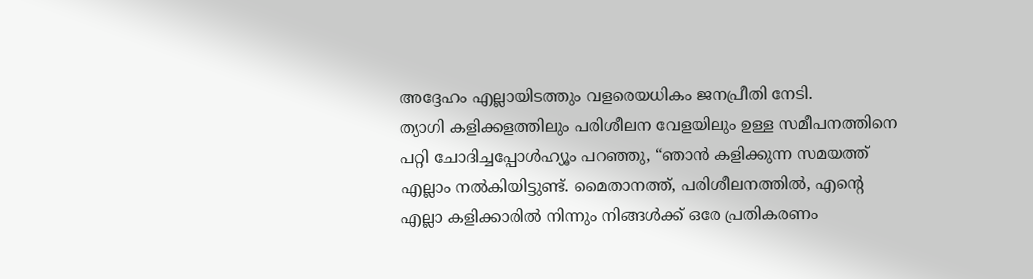അദ്ദേഹം എല്ലായിടത്തും വളരെയധികം ജനപ്രീതി നേടി.
ത്യാഗി കളിക്കളത്തിലും പരിശീലന വേളയിലും ഉള്ള സമീപനത്തിനെ പറ്റി ചോദിച്ചപ്പോൾഹ്യൂം പറഞ്ഞു, “ഞാൻ കളിക്കുന്ന സമയത്ത് എല്ലാം നൽകിയിട്ടുണ്ട്. മൈതാനത്ത്, പരിശീലനത്തിൽ, എന്റെ എല്ലാ കളിക്കാരിൽ നിന്നും നിങ്ങൾക്ക് ഒരേ പ്രതികരണം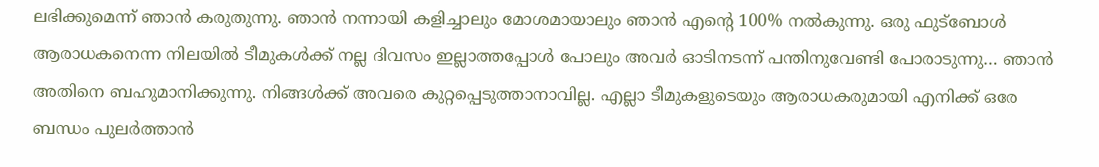ലഭിക്കുമെന്ന് ഞാൻ കരുതുന്നു. ഞാൻ നന്നായി കളിച്ചാലും മോശമായാലും ഞാൻ എന്റെ 100% നൽകുന്നു. ഒരു ഫുട്ബോൾ ആരാധകനെന്ന നിലയിൽ ടീമുകൾക്ക് നല്ല ദിവസം ഇല്ലാത്തപ്പോൾ പോലും അവർ ഓടിനടന്ന് പന്തിനുവേണ്ടി പോരാടുന്നു… ഞാൻ അതിനെ ബഹുമാനിക്കുന്നു. നിങ്ങൾക്ക് അവരെ കുറ്റപ്പെടുത്താനാവില്ല. എല്ലാ ടീമുകളുടെയും ആരാധകരുമായി എനിക്ക് ഒരേ ബന്ധം പുലർത്താൻ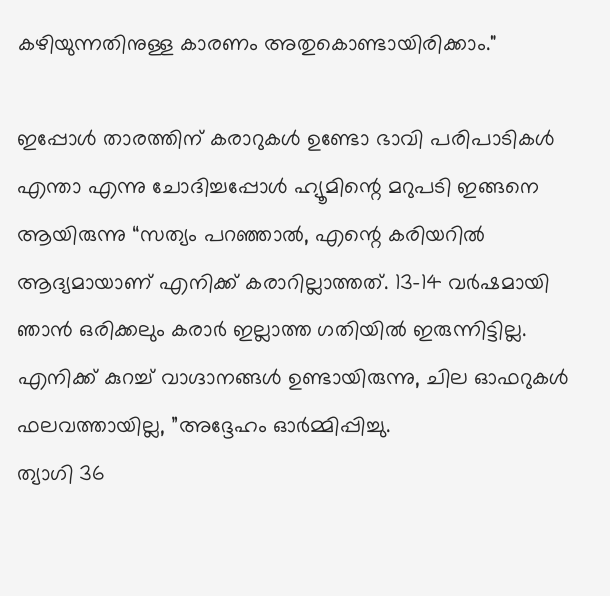കഴിയുന്നതിനുള്ള കാരണം അതുകൊണ്ടായിരിക്കാം."

ഇപ്പോൾ താരത്തിന് കരാറുകൾ ഉണ്ടോ ഭാവി പരിപാടികൾ എന്താ എന്നു ചോദിച്ചപ്പോൾ ഹ്യൂമിന്റെ മറുപടി ഇങ്ങനെ ആയിരുന്നു “സത്യം പറഞ്ഞാൽ, എന്റെ കരിയറിൽ ആദ്യമായാണ് എനിക്ക് കരാറില്ലാത്തത്. 13-14 വർഷമായി ഞാൻ ഒരിക്കലും കരാർ ഇല്ലാത്ത ഗതിയിൽ ഇരുന്നിട്ടില്ല. എനിക്ക് കുറച്ച് വാഗ്ദാനങ്ങൾ ഉണ്ടായിരുന്നു, ചില ഓഫറുകൾ ഫലവത്തായില്ല, ”അദ്ദേഹം ഓർമ്മിപ്പിച്ചു.
ത്യാഗി 36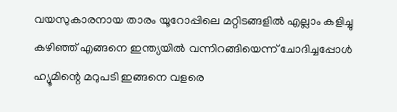വയസുകാരനായ താരം യൂറോപ്പിലെ മറ്റിടങ്ങളിൽ എല്ലാം കളിച്ചു കഴിഞ്ഞ് എങ്ങനെ ഇന്ത്യയിൽ വന്നിറങ്ങിയെന്ന് ചോദിച്ചപ്പോൾ ഹ്യൂമിന്റെ മറുപടി ഇങ്ങനെ വളരെ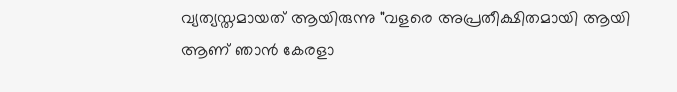വ്യത്യസ്തമായത് ആയിരുന്നു "വളരെ അപ്രതീക്ഷിതമായി ആയി ആണ് ഞാൻ കേരളാ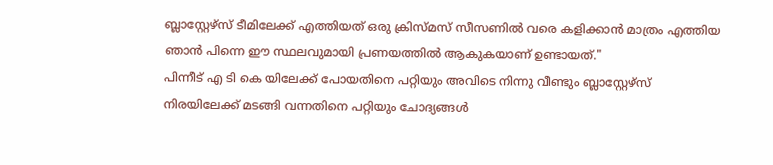ബ്ലാസ്റ്റേഴ്സ് ടീമിലേക്ക് എത്തിയത് ഒരു ക്രിസ്മസ് സീസണിൽ വരെ കളിക്കാൻ മാത്രം എത്തിയ ഞാൻ പിന്നെ ഈ സ്ഥലവുമായി പ്രണയത്തിൽ ആകുകയാണ് ഉണ്ടായത്."
പിന്നീട് എ ടി കെ യിലേക്ക് പോയതിനെ പറ്റിയും അവിടെ നിന്നു വീണ്ടും ബ്ലാസ്റ്റേഴ്സ് നിരയിലേക്ക് മടങ്ങി വന്നതിനെ പറ്റിയും ചോദ്യങ്ങൾ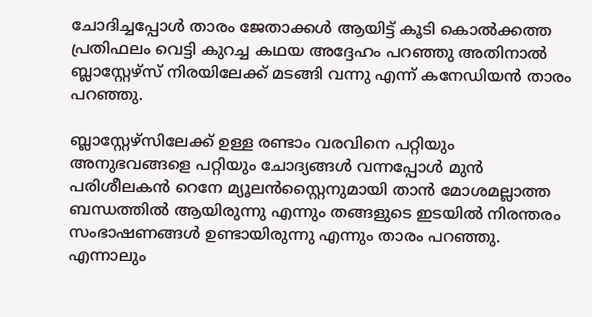ചോദിച്ചപ്പോൾ താരം ജേതാക്കൾ ആയിട്ട് കൂടി കൊൽക്കത്ത പ്രതിഫലം വെട്ടി കുറച്ച കഥയ അദ്ദേഹം പറഞ്ഞു അതിനാൽ ബ്ലാസ്റ്റേഴ്സ് നിരയിലേക്ക് മടങ്ങി വന്നു എന്ന് കനേഡിയൻ താരം പറഞ്ഞു.

ബ്ലാസ്റ്റേഴ്സിലേക്ക് ഉള്ള രണ്ടാം വരവിനെ പറ്റിയും അനുഭവങ്ങളെ പറ്റിയും ചോദ്യങ്ങൾ വന്നപ്പോൾ മുൻ പരിശീലകൻ റെനേ മ്യൂലൻസ്റ്റൈനുമായി താൻ മോശമല്ലാത്ത ബന്ധത്തിൽ ആയിരുന്നു എന്നും തങ്ങളുടെ ഇടയിൽ നിരന്തരം സംഭാഷണങ്ങൾ ഉണ്ടായിരുന്നു എന്നും താരം പറഞ്ഞു. എന്നാലും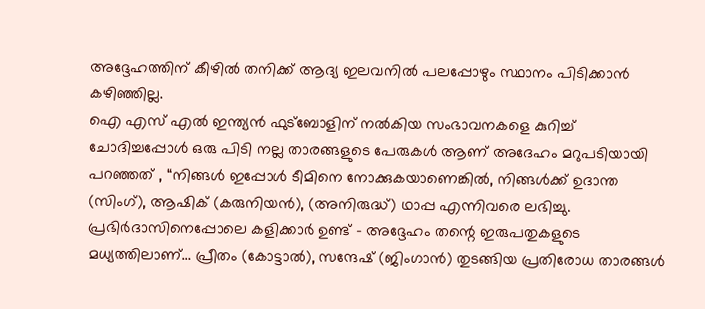അദ്ദേഹത്തിന് കീഴിൽ തനിക്ക് ആദ്യ ഇലവനിൽ പലപ്പോഴും സ്ഥാനം പിടിക്കാൻ കഴിഞ്ഞില്ല.
ഐ എസ് എൽ ഇന്ത്യൻ ഫുട്ബോളിന് നൽകിയ സംഭാവനകളെ കുറിച്ച് ചോദിച്ചപ്പോൾ ഒരു പിടി നല്ല താരങ്ങളുടെ പേരുകൾ ആണ് അദേഹം മറുപടിയായി പറഞ്ഞത് , “നിങ്ങൾ ഇപ്പോൾ ടീമിനെ നോക്കുകയാണെങ്കിൽ, നിങ്ങൾക്ക് ഉദാന്ത (സിംഗ്), ആഷിക് (കരുനിയൻ), (അനിരുദ്ധ്) ഥാപ്പ എന്നിവരെ ലഭിച്ചു. പ്രഭിർദാസിനെപ്പോലെ കളിക്കാർ ഉണ്ട് - അദ്ദേഹം തന്റെ ഇരുപതുകളുടെ മധ്യത്തിലാണ്… പ്രീതം (കോട്ടാൽ), സന്ദേഷ് (ജിംഗാൻ) തുടങ്ങിയ പ്രതിരോധ താരങ്ങൾ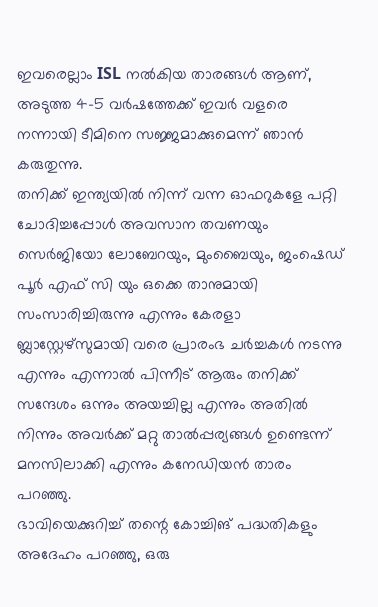ഇവരെല്ലാം ISL നൽകിയ താരങ്ങൾ ആണ്, അടുത്ത 4-5 വർഷത്തേക്ക് ഇവർ വളരെ നന്നായി ടീമിനെ സജ്ജമാക്കുമെന്ന് ഞാൻ കരുതുന്നു.
തനിക്ക് ഇന്ത്യയിൽ നിന്ന് വന്ന ഓഫറുകളേ പറ്റി ചോദിച്ചപ്പോൾ അവസാന തവണയും സെർജിയോ ലോബേറയും, മുംബൈയും, ജംഷെഡ് പൂർ എഫ് സി യും ഒക്കെ താനുമായി സംസാരിച്ചിരുന്നു എന്നും കേരളാ ബ്ലാസ്റ്റേഴ്സുമായി വരെ പ്രാരംഭ ചർച്ചകൾ നടന്നു എന്നും എന്നാൽ പിന്നീട് ആരും തനിക്ക് സന്ദേശം ഒന്നും അയച്ചില്ല എന്നും അതിൽ നിന്നും അവർക്ക് മറ്റു താൽപ്പര്യങ്ങൾ ഉണ്ടെന്ന് മനസിലാക്കി എന്നും കനേഡിയൻ താരം പറഞ്ഞു.
ഭാവിയെക്കുറിച്ച് തന്റെ കോച്ചിങ് പദ്ധതികളും അദേഹം പറഞ്ഞു, ഒരു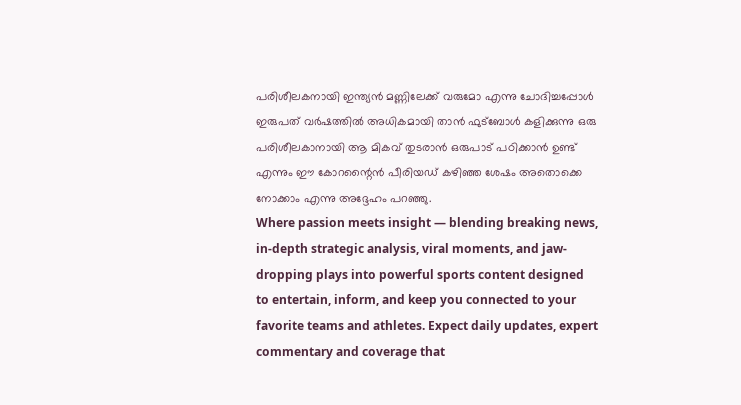പരിശീലകനായി ഇന്ത്യൻ മണ്ണിലേക്ക് വരുമോ എന്നു ചോദിച്ചപ്പോൾ ഇരുപത് വർഷത്തിൽ അധികമായി താൻ ഫുട്ബോൾ കളിക്കുന്നു ഒരു പരിശീലകാനായി ആ മികവ് തുടരാൻ ഒരുപാട് പഠിക്കാൻ ഉണ്ട് എന്നും ഈ കോറന്റൈൻ പീരിയഡ് കഴിഞ്ഞ ശേഷം അതൊക്കെ നോക്കാം എന്നു അദ്ദേഹം പറഞ്ഞു.
Where passion meets insight — blending breaking news, in-depth strategic analysis, viral moments, and jaw-dropping plays into powerful sports content designed to entertain, inform, and keep you connected to your favorite teams and athletes. Expect daily updates, expert commentary and coverage that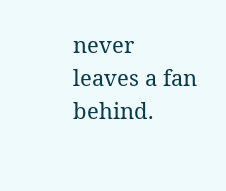never leaves a fan behind.